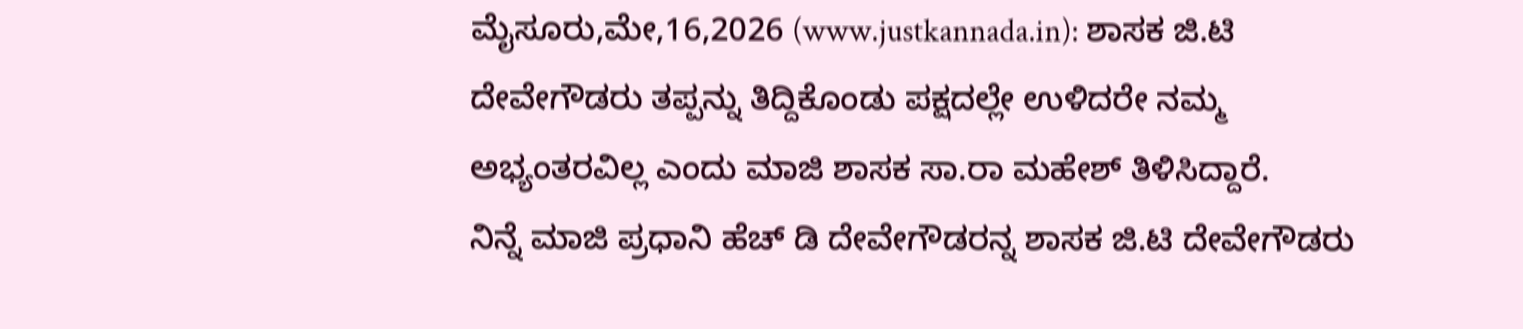ಮೈಸೂರು,ಮೇ,16,2026 (www.justkannada.in): ಶಾಸಕ ಜಿ.ಟಿ ದೇವೇಗೌಡರು ತಪ್ಪನ್ನು ತಿದ್ದಿಕೊಂಡು ಪಕ್ಷದಲ್ಲೇ ಉಳಿದರೇ ನಮ್ಮ ಅಭ್ಯಂತರವಿಲ್ಲ ಎಂದು ಮಾಜಿ ಶಾಸಕ ಸಾ.ರಾ ಮಹೇಶ್ ತಿಳಿಸಿದ್ದಾರೆ.
ನಿನ್ನೆ ಮಾಜಿ ಪ್ರಧಾನಿ ಹೆಚ್ ಡಿ ದೇವೇಗೌಡರನ್ನ ಶಾಸಕ ಜಿ.ಟಿ ದೇವೇಗೌಡರು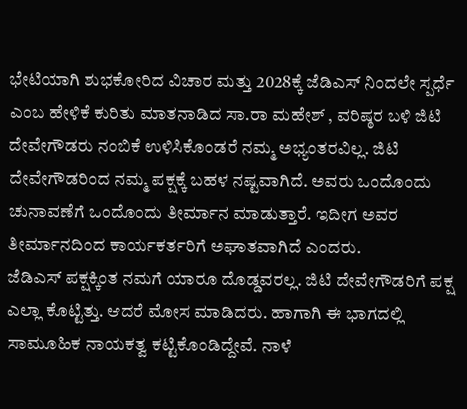ಭೇಟಿಯಾಗಿ ಶುಭಕೋರಿದ ವಿಚಾರ ಮತ್ತು 2028ಕ್ಕೆ ಜೆಡಿಎಸ್ ನಿಂದಲೇ ಸ್ಪರ್ಧೆ ಎಂಬ ಹೇಳಿಕೆ ಕುರಿತು ಮಾತನಾಡಿದ ಸಾ.ರಾ ಮಹೇಶ್ , ವರಿಷ್ಠರ ಬಳಿ ಜಿಟಿ ದೇವೇಗೌಡರು ನಂಬಿಕೆ ಉಳಿಸಿಕೊಂಡರೆ ನಮ್ಮ ಅಭ್ಯಂತರವಿಲ್ಲ. ಜಿಟಿ ದೇವೇಗೌಡರಿಂದ ನಮ್ಮ ಪಕ್ಷಕ್ಕೆ ಬಹಳ ನಷ್ಟವಾಗಿದೆ. ಅವರು ಒಂದೊಂದು ಚುನಾವಣೆಗೆ ಒಂದೊಂದು ತೀರ್ಮಾನ ಮಾಡುತ್ತಾರೆ. ಇದೀಗ ಅವರ ತೀರ್ಮಾನದಿಂದ ಕಾರ್ಯಕರ್ತರಿಗೆ ಅಘಾತವಾಗಿದೆ ಎಂದರು.
ಜೆಡಿಎಸ್ ಪಕ್ಷಕ್ಕಿಂತ ನಮಗೆ ಯಾರೂ ದೊಡ್ಡವರಲ್ಲ. ಜಿಟಿ ದೇವೇಗೌಡರಿಗೆ ಪಕ್ಷ ಎಲ್ಲಾ ಕೊಟ್ಟಿತ್ತು. ಆದರೆ ಮೋಸ ಮಾಡಿದರು. ಹಾಗಾಗಿ ಈ ಭಾಗದಲ್ಲಿ ಸಾಮೂಹಿಕ ನಾಯಕತ್ವ ಕಟ್ಟಿಕೊಂಡಿದ್ದೇವೆ. ನಾಳೆ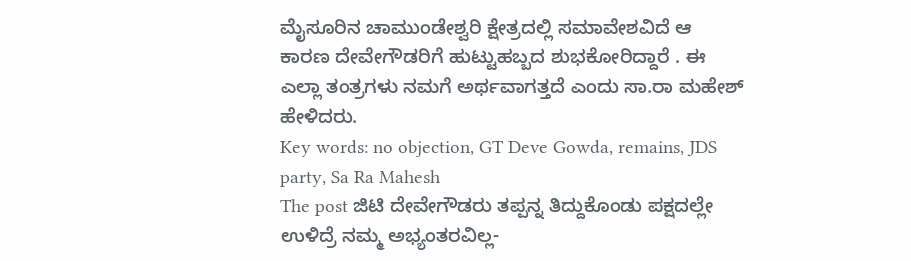ಮೈಸೂರಿನ ಚಾಮುಂಡೇಶ್ವರಿ ಕ್ಷೇತ್ರದಲ್ಲಿ ಸಮಾವೇಶವಿದೆ ಆ ಕಾರಣ ದೇವೇಗೌಡರಿಗೆ ಹುಟ್ಟುಹಬ್ಬದ ಶುಭಕೋರಿದ್ದಾರೆ . ಈ ಎಲ್ಲಾ ತಂತ್ರಗಳು ನಮಗೆ ಅರ್ಥವಾಗತ್ತದೆ ಎಂದು ಸಾ.ರಾ ಮಹೇಶ್ ಹೇಳಿದರು.
Key words: no objection, GT Deve Gowda, remains, JDS party, Sa Ra Mahesh
The post ಜಿಟಿ ದೇವೇಗೌಡರು ತಪ್ಪನ್ನ ತಿದ್ದುಕೊಂಡು ಪಕ್ಷದಲ್ಲೇ ಉಳಿದ್ರೆ ನಮ್ಮ ಅಭ್ಯಂತರವಿಲ್ಲ-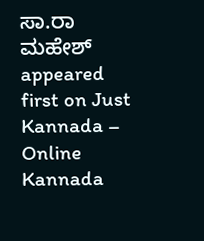ಸಾ.ರಾ ಮಹೇಶ್ appeared first on Just Kannada – Online Kannada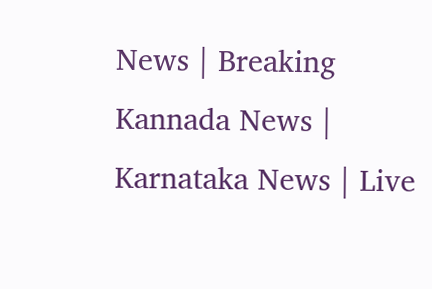News | Breaking Kannada News | Karnataka News | Live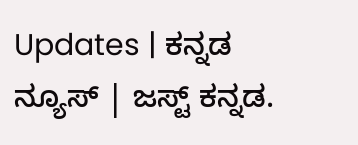Updates | ಕನ್ನಡ ನ್ಯೂಸ್ | ಜಸ್ಟ್ ಕನ್ನಡ.